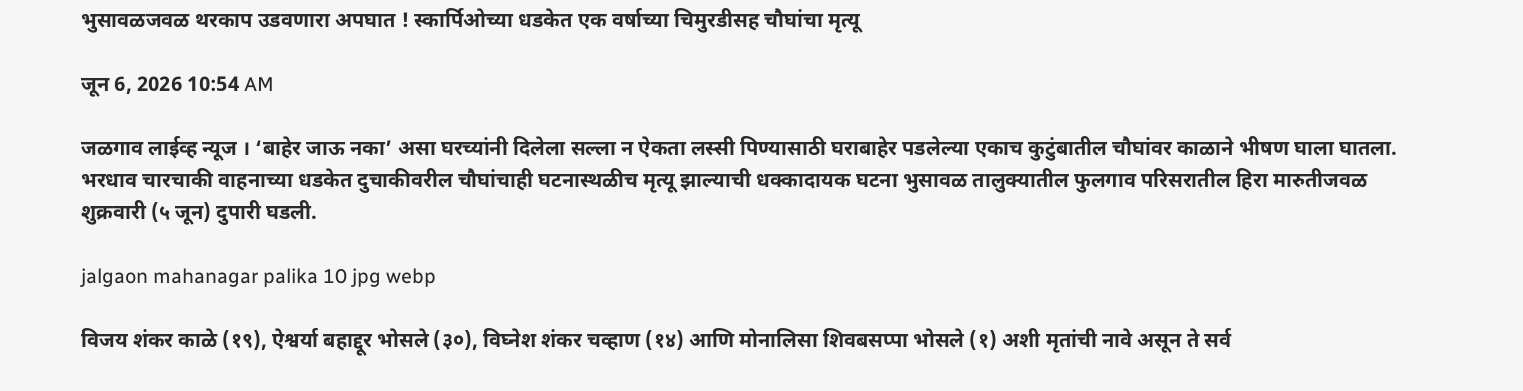भुसावळजवळ थरकाप उडवणारा अपघात ! स्कार्पिओच्या धडकेत एक वर्षाच्या चिमुरडीसह चौघांचा मृत्यू

जून 6, 2026 10:54 AM

जळगाव लाईव्ह न्यूज । ‘बाहेर जाऊ नका’ असा घरच्यांनी दिलेला सल्ला न ऐकता लस्सी पिण्यासाठी घराबाहेर पडलेल्या एकाच कुटुंबातील चौघांवर काळाने भीषण घाला घातला. भरधाव चारचाकी वाहनाच्या धडकेत दुचाकीवरील चौघांचाही घटनास्थळीच मृत्यू झाल्याची धक्कादायक घटना भुसावळ तालुक्यातील फुलगाव परिसरातील हिरा मारुतीजवळ शुक्रवारी (५ जून) दुपारी घडली.

jalgaon mahanagar palika 10 jpg webp

विजय शंकर काळे (१९), ऐश्वर्या बहाद्दूर भोसले (३०), विघ्नेश शंकर चव्हाण (१४) आणि मोनालिसा शिवबसप्पा भोसले (१) अशी मृतांची नावे असून ते सर्व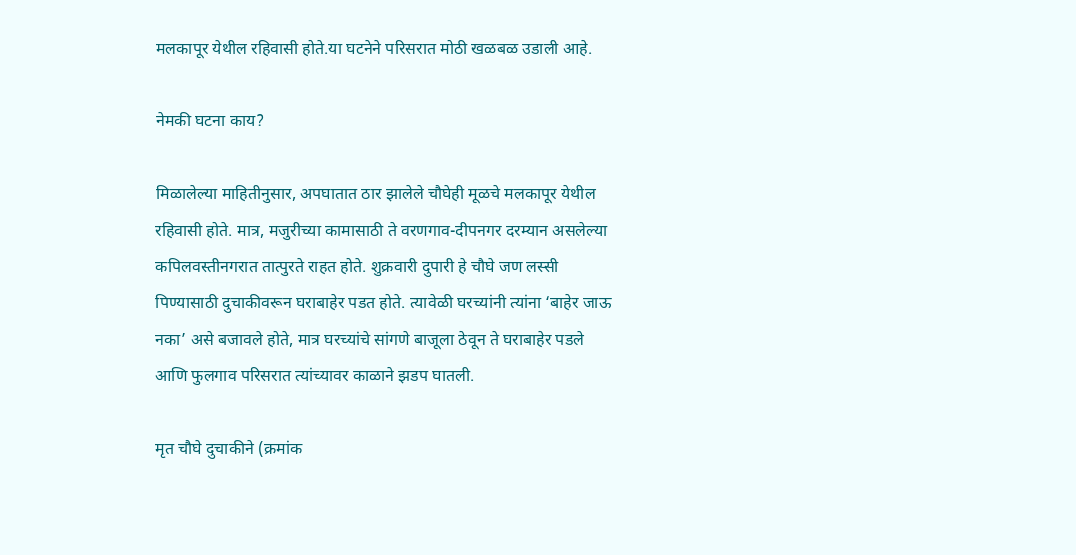मलकापूर येथील रहिवासी होते.या घटनेने परिसरात मोठी खळबळ उडाली आहे.

नेमकी घटना काय?

मिळालेल्या माहितीनुसार, अपघातात ठार झालेले चौघेही मूळचे मलकापूर येथील रहिवासी होते. मात्र, मजुरीच्या कामासाठी ते वरणगाव-दीपनगर दरम्यान असलेल्या कपिलवस्तीनगरात तात्पुरते राहत होते. शुक्रवारी दुपारी हे चौघे जण लस्सी पिण्यासाठी दुचाकीवरून घराबाहेर पडत होते. त्यावेळी घरच्यांनी त्यांना ‘बाहेर जाऊ नका’ असे बजावले होते, मात्र घरच्यांचे सांगणे बाजूला ठेवून ते घराबाहेर पडले आणि फुलगाव परिसरात त्यांच्यावर काळाने झडप घातली.

मृत चौघे दुचाकीने (क्रमांक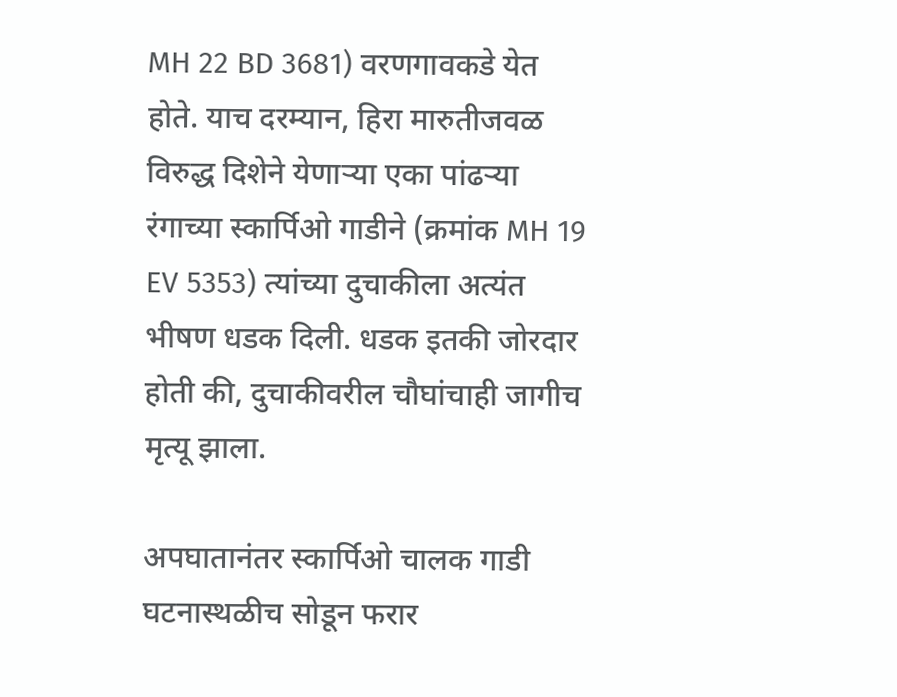MH 22 BD 3681) वरणगावकडे येत होते. याच दरम्यान, हिरा मारुतीजवळ विरुद्ध दिशेने येणाऱ्या एका पांढऱ्या रंगाच्या स्कार्पिओ गाडीने (क्रमांक MH 19 EV 5353) त्यांच्या दुचाकीला अत्यंत भीषण धडक दिली. धडक इतकी जोरदार होती की, दुचाकीवरील चौघांचाही जागीच मृत्यू झाला.

अपघातानंतर स्कार्पिओ चालक गाडी घटनास्थळीच सोडून फरार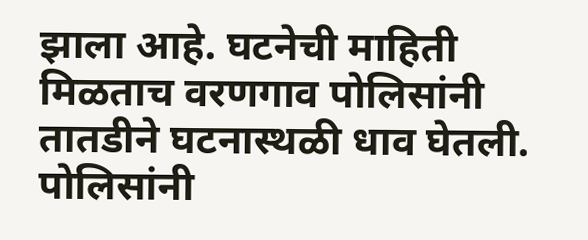झाला आहे. घटनेची माहिती मिळताच वरणगाव पोलिसांनी तातडीने घटनास्थळी धाव घेतली. पोलिसांनी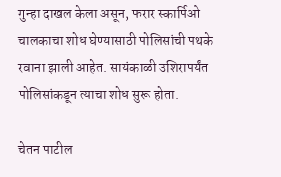गुन्हा दाखल केला असून, फरार स्कार्पिओ चालकाचा शोध घेण्यासाठी पोलिसांची पथके रवाना झाली आहेत. सायंकाळी उशिरापर्यंत पोलिसांकडून त्याचा शोध सुरू होता.

चेतन पाटील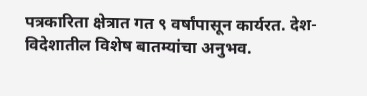पत्रकारिता क्षेत्रात गत ९ वर्षांपासून कार्यरत. देश-विदेशातील विशेष बातम्यांचा अनुभव.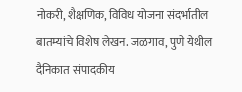नोकरी, शैक्षणिक, विविध योजना संदर्भातील बातम्यांचे विशेष लेखन. जळगाव, पुणे येथील दैनिकात संपादकीय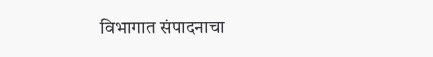विभागात संपादनाचा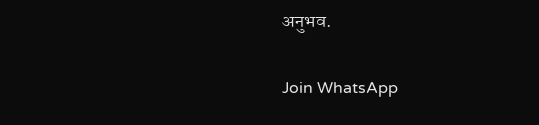अनुभव.

Join WhatsApp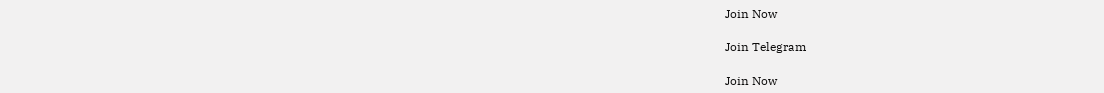Join Now

Join Telegram

Join Now